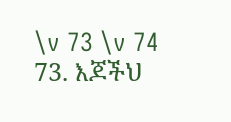\v 73 \v 74 73. እጆችህ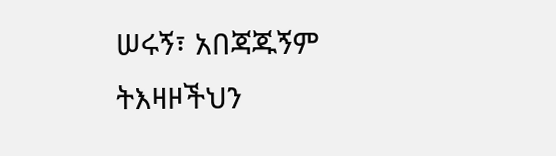ሠሩኝ፣ አበጃጁኝም
ትእዛዞችህን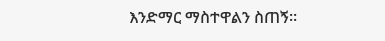እንድማር ማስተዋልን ስጠኝ፡፡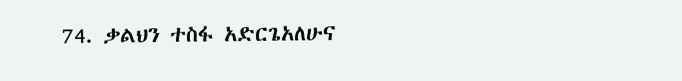74. ቃልህን ተስፋ አድርጌአለሁና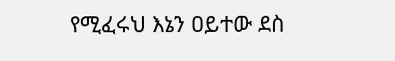የሚፈሩህ እኔን ዐይተው ደስ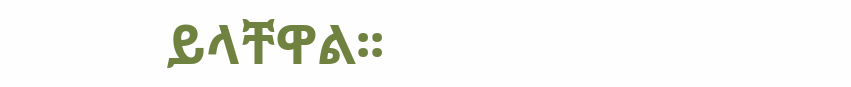ይላቸዋል፡፡